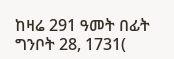ከዛሬ 291 ዓመት በፊት ግንቦት 28, 1731(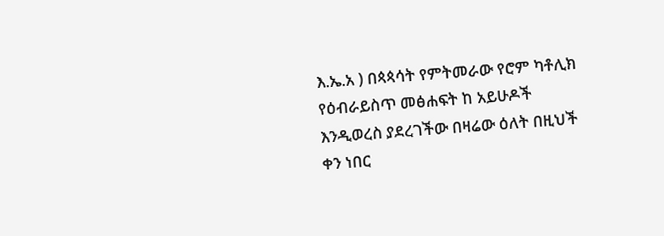እ.ኤ.አ ) በጳጳሳት የምትመራው የሮም ካቶሊክ የዕብራይስጥ መፅሐፍት ከ አይሁዶች እንዲወረስ ያደረገችው በዛሬው ዕለት በዚህች ቀን ነበር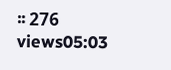፡፡ 276 views05:03